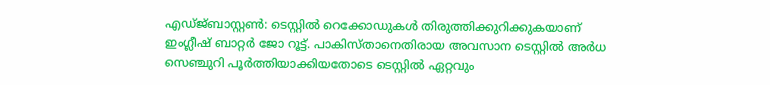എഡ്ജ്ബാസ്റ്റൺ: ടെസ്റ്റിൽ റെക്കോഡുകൾ തിരുത്തിക്കുറിക്കുകയാണ് ഇംഗ്ലീഷ് ബാറ്റർ ജോ റൂട്ട്. പാകിസ്താനെതിരായ അവസാന ടെസ്റ്റിൽ അർധ സെഞ്ചുറി പൂർത്തിയാക്കിയതോടെ ടെസ്റ്റിൽ ഏറ്റവും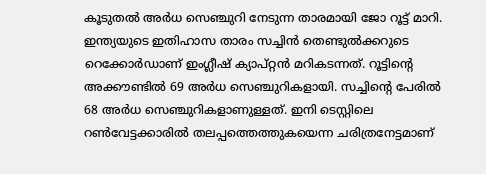കൂടുതൽ അർധ സെഞ്ചുറി നേടുന്ന താരമായി ജോ റൂട്ട് മാറി. ഇന്ത്യയുടെ ഇതിഹാസ താരം സച്ചിൻ തെണ്ടുൽക്കറുടെ റെക്കോർഡാണ് ഇംഗ്ലീഷ് ക്യാപ്റ്റൻ മറികടന്നത്. റൂട്ടിന്റെ അക്കൗണ്ടിൽ 69 അർധ സെഞ്ചുറികളായി. സച്ചിന്റെ പേരിൽ 68 അർധ സെഞ്ചുറികളാണുള്ളത്. ഇനി ടെസ്റ്റിലെ റൺവേട്ടക്കാരിൽ തലപ്പത്തെത്തുകയെന്ന ചരിത്രനേട്ടമാണ്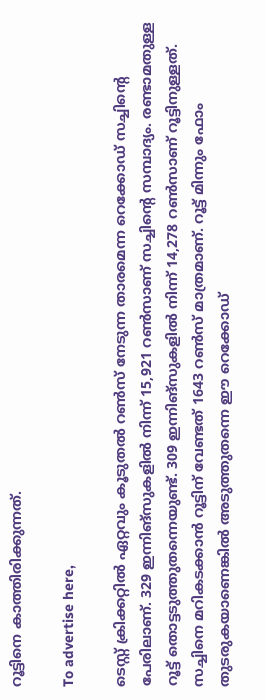റൂട്ടിനെ കാത്തിരിക്കുന്നത്.

To advertise here,

ടെസ്റ്റ് ക്രിക്കറ്റിൽ ഏറ്റവും കൂടുതൽ റൺസ് നേടുന്ന താരമെന്ന റെക്കോഡ് സച്ചിന്റെ പേരിലാണ്. 329 ഇന്നിങ്‌സുകളിൽ നിന്ന് 15,921 റൺസാണ് സച്ചിന്റെ സമ്പാദ്യം. രണ്ടാമതുള്ള റൂട്ട് തൊട്ടടുത്തുതന്നെയുണ്ട്. 309 ഇന്നിങ്‌സുകളിൽ നിന്ന് 14,278 റൺസാണ് റൂട്ടിനുള്ളത്. സച്ചിനെ മറികടക്കാൻ റൂട്ടിന് വേണ്ടത് 1643 റൺസ് മാത്രമാണ്. റൂട്ട് മിന്നും ഫോം തുടരുകയാണെങ്കിൽ അടുത്തുതന്നെ ഈ റെക്കോഡ്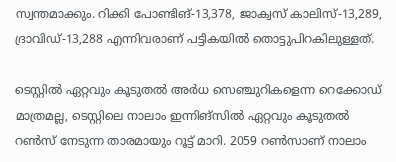സ്വന്തമാക്കും. റിക്കി പോണ്ടിങ്-13,378, ജാക്വസ് കാലിസ്-13,289, ദ്രാവിഡ്-13,288 എന്നിവരാണ് പട്ടികയിൽ തൊട്ടുപിറകിലുള്ളത്.

ടെസ്റ്റിൽ ഏറ്റവും കൂടുതൽ അർധ സെഞ്ചുറികളെന്ന റെക്കോഡ് മാത്രമല്ല, ടെസ്റ്റിലെ നാലാം ഇന്നിങ്സിൽ ഏറ്റവും കൂടുതൽ റൺസ് നേടുന്ന താരമായും റൂട്ട് മാറി. 2059 റൺസാണ് നാലാം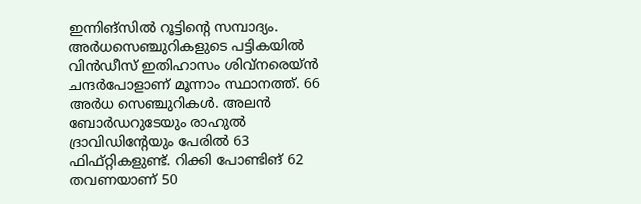ഇന്നിങ്സിൽ റൂട്ടിന്റെ സമ്പാദ്യം. അർധസെഞ്ചുറികളുടെ പട്ടികയിൽ വിൻഡീസ് ഇതിഹാസം ശിവ്‌നരെയ്ൻ ചന്ദർപോളാണ് മൂന്നാം സ്ഥാനത്ത്. 66 അർധ സെഞ്ചുറികൾ. അലൻ ബോർഡറുടേയും രാഹുൽ ദ്രാവിഡിന്റേയും പേരിൽ 63 ഫിഫ്റ്റികളുണ്ട്. റിക്കി പോണ്ടിങ് 62 തവണയാണ് 50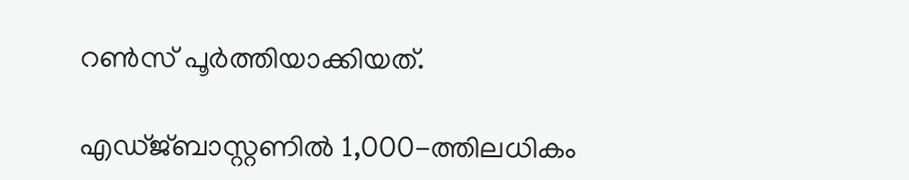റൺസ് പൂർത്തിയാക്കിയത്.

എഡ്ജ്ബാസ്റ്റണിൽ 1,000-ത്തിലധികം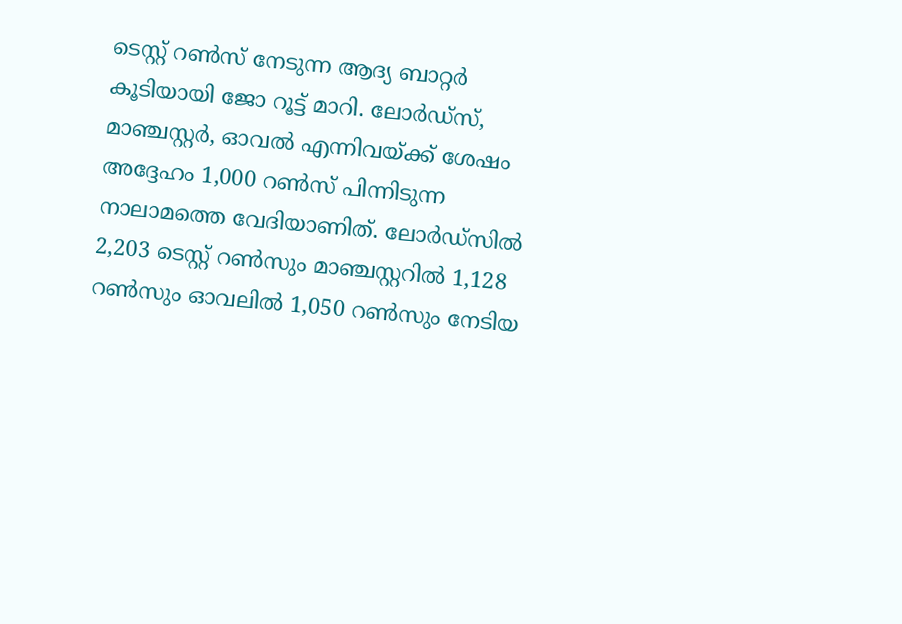ടെസ്റ്റ് റൺസ് നേടുന്ന ആദ്യ ബാറ്റർ കൂടിയായി ജോ റൂട്ട് മാറി. ലോർഡ്‌സ്, മാഞ്ചസ്റ്റർ, ഓവൽ എന്നിവയ്ക്ക് ശേഷം അദ്ദേഹം 1,000 റൺസ് പിന്നിടുന്ന നാലാമത്തെ വേദിയാണിത്. ലോർഡ്‌സിൽ 2,203 ടെസ്റ്റ് റൺസും മാഞ്ചസ്റ്ററിൽ 1,128 റൺസും ഓവലിൽ 1,050 റൺസും നേടിയ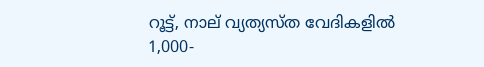റൂട്ട്, നാല് വ്യത്യസ്ത വേദികളിൽ 1,000-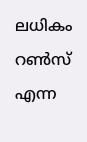ലധികം റൺസ് എന്ന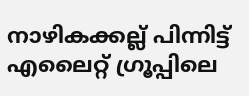നാഴികക്കല്ല് പിന്നിട്ട് എലൈറ്റ് ഗ്രൂപ്പിലെ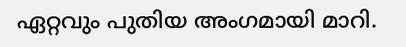ഏറ്റവും പുതിയ അംഗമായി മാറി.